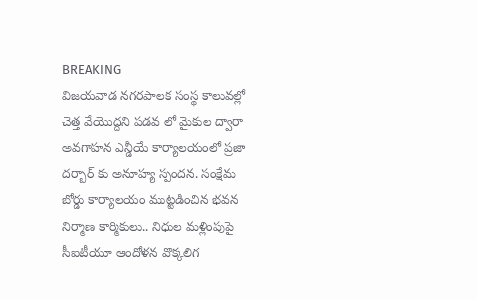BREAKING
విజయవాడ నగరపాలక సంస్థ కాలువల్లో చెత్త వేయొద్దని పడవ లో మైకుల ద్వారా అవగాహన ఎన్డీయే కార్యాలయంలో ప్రజా దర్బార్ కు అనూహ్య స్పందన. సంక్షేమ బోర్డు కార్యాలయం ముట్టడించిన భవన నిర్మాణ కార్మికులు.. నిధుల మళ్లింపుపై సీఐటీయూ ఆందోళన వొక్కలిగ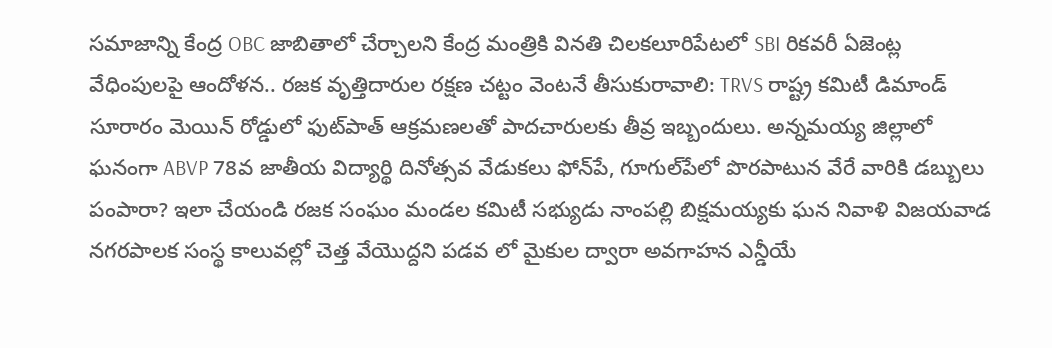సమాజాన్ని కేంద్ర OBC జాబితాలో చేర్చాలని కేంద్ర మంత్రికి వినతి చిలకలూరిపేటలో SBI రికవరీ ఏజెంట్ల వేధింపులపై ఆందోళన.. రజక వృత్తిదారుల రక్షణ చట్టం వెంటనే తీసుకురావాలి: TRVS రాష్ట్ర కమిటీ డిమాండ్ సూరారం మెయిన్ రోడ్డులో ఫుట్‌పాత్ ఆక్రమణలతో పాదచారులకు తీవ్ర ఇబ్బందులు. అన్నమయ్య జిల్లాలో ఘనంగా ABVP 78వ జాతీయ విద్యార్థి దినోత్సవ వేడుకలు ఫోన్‌పే, గూగుల్‌పేలో పొరపాటున వేరే వారికి డబ్బులు పంపారా? ఇలా చేయండి రజక సంఘం మండల కమిటీ సభ్యుడు నాంపల్లి బిక్షమయ్యకు ఘన నివాళి విజయవాడ నగరపాలక సంస్థ కాలువల్లో చెత్త వేయొద్దని పడవ లో మైకుల ద్వారా అవగాహన ఎన్డీయే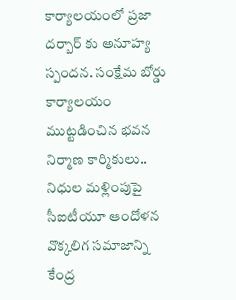కార్యాలయంలో ప్రజా దర్బార్ కు అనూహ్య స్పందన. సంక్షేమ బోర్డు కార్యాలయం ముట్టడించిన భవన నిర్మాణ కార్మికులు.. నిధుల మళ్లింపుపై సీఐటీయూ ఆందోళన వొక్కలిగ సమాజాన్ని కేంద్ర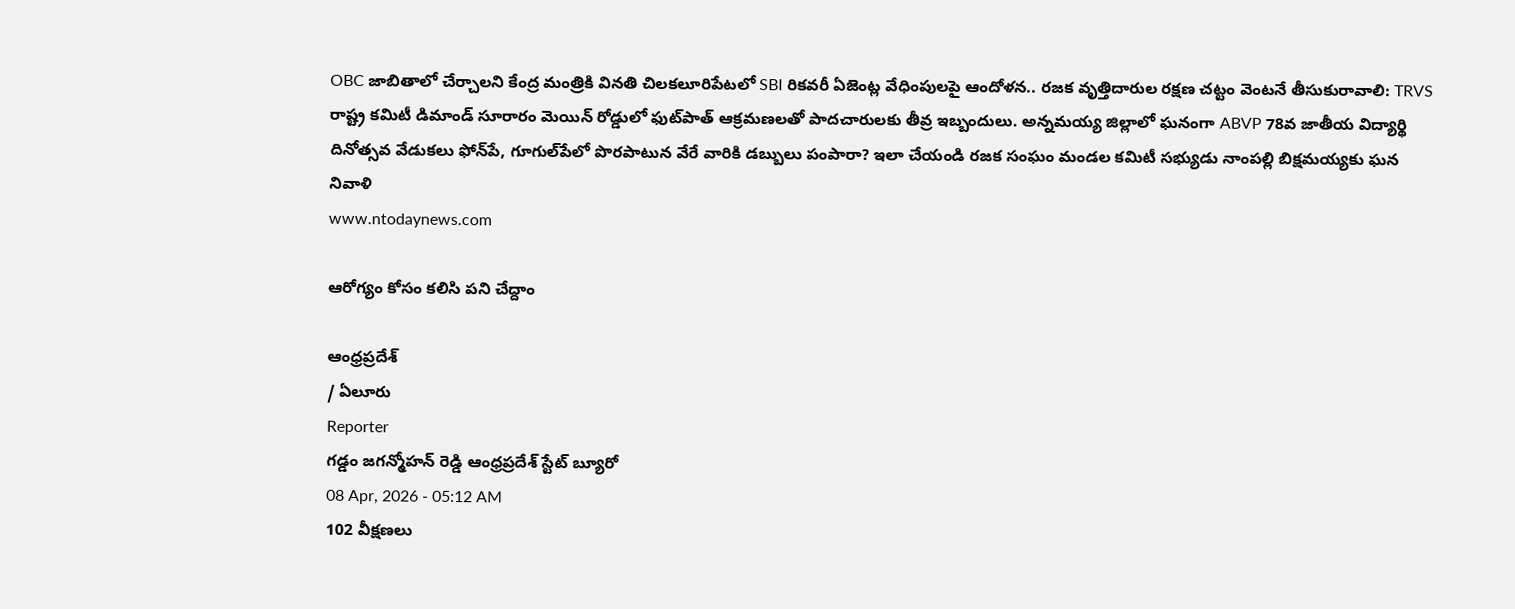OBC జాబితాలో చేర్చాలని కేంద్ర మంత్రికి వినతి చిలకలూరిపేటలో SBI రికవరీ ఏజెంట్ల వేధింపులపై ఆందోళన.. రజక వృత్తిదారుల రక్షణ చట్టం వెంటనే తీసుకురావాలి: TRVS రాష్ట్ర కమిటీ డిమాండ్ సూరారం మెయిన్ రోడ్డులో ఫుట్‌పాత్ ఆక్రమణలతో పాదచారులకు తీవ్ర ఇబ్బందులు. అన్నమయ్య జిల్లాలో ఘనంగా ABVP 78వ జాతీయ విద్యార్థి దినోత్సవ వేడుకలు ఫోన్‌పే, గూగుల్‌పేలో పొరపాటున వేరే వారికి డబ్బులు పంపారా? ఇలా చేయండి రజక సంఘం మండల కమిటీ సభ్యుడు నాంపల్లి బిక్షమయ్యకు ఘన నివాళి
www.ntodaynews.com

ఆరోగ్యం కోసం కలిసి పని చేద్దాం

ఆంధ్రప్రదేశ్
/ ఏలూరు
Reporter
గడ్డం జగన్మోహన్ రెడ్డి ఆంధ్రప్రదేశ్ స్టేట్ బ్యూరో
08 Apr, 2026 - 05:12 AM
102 వీక్షణలు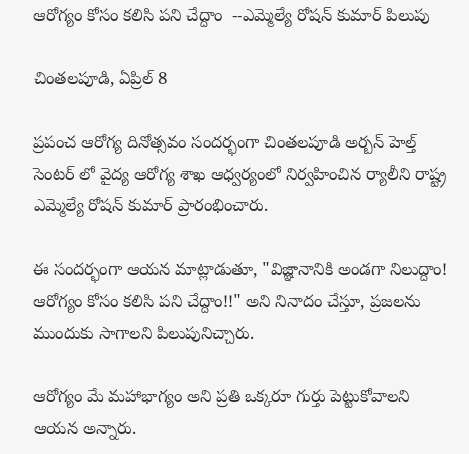ఆరోగ్యం కోసం కలిసి పని చేద్దాం  --ఎమ్మెల్యే రోషన్ కుమార్ పిలుపు

చింతలపూడి, ఏప్రిల్ 8

ప్రపంచ ఆరోగ్య దినోత్సవం సందర్భంగా చింతలపూడి అర్బన్ హెల్త్ సెంటర్ లో వైద్య ఆరోగ్య శాఖ ఆధ్వర్యంలో నిర్వహించిన ర్యాలీని రాష్ట్ర ఎమ్మెల్యే రోషన్ కుమార్ ప్రారంభించారు.

ఈ సందర్భంగా ఆయన మాట్లాడుతూ, "విజ్ఞానానికి అండగా నిలుద్దాం! ఆరోగ్యం కోసం కలిసి పని చేద్దాం!!" అని నినాదం చేస్తూ, ప్రజలను ముందుకు సాగాలని పిలుపునిచ్చారు.

ఆరోగ్యం మే మహాభాగ్యం అని ప్రతి ఒక్కరూ గుర్తు పెట్టుకోవాలని ఆయన అన్నారు.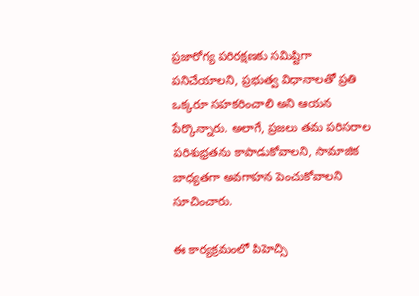ప్రజారోగ్య పరిరక్షణకు సమిష్టిగా పనిచేయాలని, ప్రభుత్వ విధానాలతో ప్రతి ఒక్కరూ సహకరించాలి అని ఆయన పేర్కొన్నారు. అలాగే, ప్రజలు తమ పరిసరాల పరిశుభ్రతను కాపాడుకోవాలని, సామాజిక బాధ్యతగా అవగాహన పెంచుకోవాలని సూచించారు.

ఈ కార్యక్రమంలో పిహెచ్సి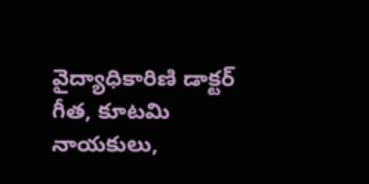వైద్యాధికారిణి డాక్టర్ గీత, కూటమి నాయకులు,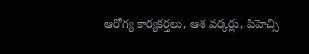ఆరోగ్య కార్యకర్తలు, ఆశ వర్కర్లు, పిహెచ్సి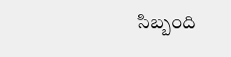సిబ్బంది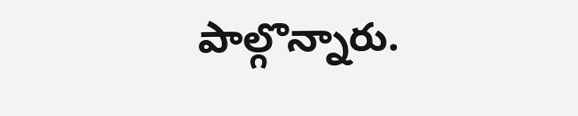పాల్గొన్నారు.